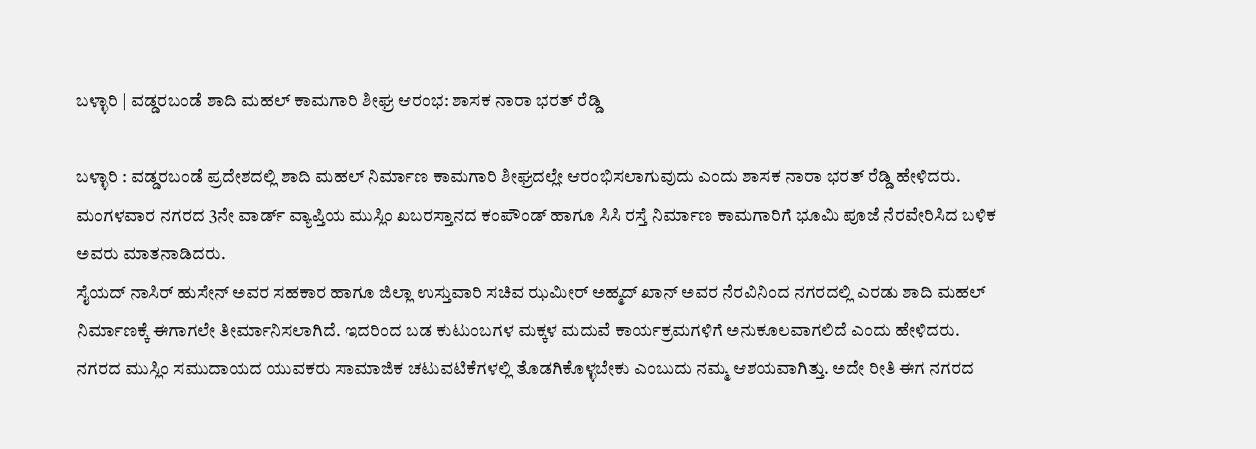ಬಳ್ಳಾರಿ | ವಡ್ಡರಬಂಡೆ ಶಾದಿ ಮಹಲ್ ಕಾಮಗಾರಿ ಶೀಘ್ರ ಆರಂಭ: ಶಾಸಕ ನಾರಾ ಭರತ್ ರೆಡ್ಡಿ

ಬಳ್ಳಾರಿ : ವಡ್ಡರಬಂಡೆ ಪ್ರದೇಶದಲ್ಲಿ ಶಾದಿ ಮಹಲ್ ನಿರ್ಮಾಣ ಕಾಮಗಾರಿ ಶೀಘ್ರದಲ್ಲೇ ಆರಂಭಿಸಲಾಗುವುದು ಎಂದು ಶಾಸಕ ನಾರಾ ಭರತ್ ರೆಡ್ಡಿ ಹೇಳಿದರು.
ಮಂಗಳವಾರ ನಗರದ 3ನೇ ವಾರ್ಡ್ ವ್ಯಾಪ್ತಿಯ ಮುಸ್ಲಿಂ ಖಬರಸ್ತಾನದ ಕಂಪೌಂಡ್ ಹಾಗೂ ಸಿಸಿ ರಸ್ತೆ ನಿರ್ಮಾಣ ಕಾಮಗಾರಿಗೆ ಭೂಮಿ ಪೂಜೆ ನೆರವೇರಿಸಿದ ಬಳಿಕ ಅವರು ಮಾತನಾಡಿದರು.
ಸೈಯದ್ ನಾಸಿರ್ ಹುಸೇನ್ ಅವರ ಸಹಕಾರ ಹಾಗೂ ಜಿಲ್ಲಾ ಉಸ್ತುವಾರಿ ಸಚಿವ ಝಮೀರ್ ಅಹ್ಮದ್ ಖಾನ್ ಅವರ ನೆರವಿನಿಂದ ನಗರದಲ್ಲಿ ಎರಡು ಶಾದಿ ಮಹಲ್ ನಿರ್ಮಾಣಕ್ಕೆ ಈಗಾಗಲೇ ತೀರ್ಮಾನಿಸಲಾಗಿದೆ. ಇದರಿಂದ ಬಡ ಕುಟುಂಬಗಳ ಮಕ್ಕಳ ಮದುವೆ ಕಾರ್ಯಕ್ರಮಗಳಿಗೆ ಅನುಕೂಲವಾಗಲಿದೆ ಎಂದು ಹೇಳಿದರು.
ನಗರದ ಮುಸ್ಲಿಂ ಸಮುದಾಯದ ಯುವಕರು ಸಾಮಾಜಿಕ ಚಟುವಟಿಕೆಗಳಲ್ಲಿ ತೊಡಗಿಕೊಳ್ಳಬೇಕು ಎಂಬುದು ನಮ್ಮ ಆಶಯವಾಗಿತ್ತು. ಅದೇ ರೀತಿ ಈಗ ನಗರದ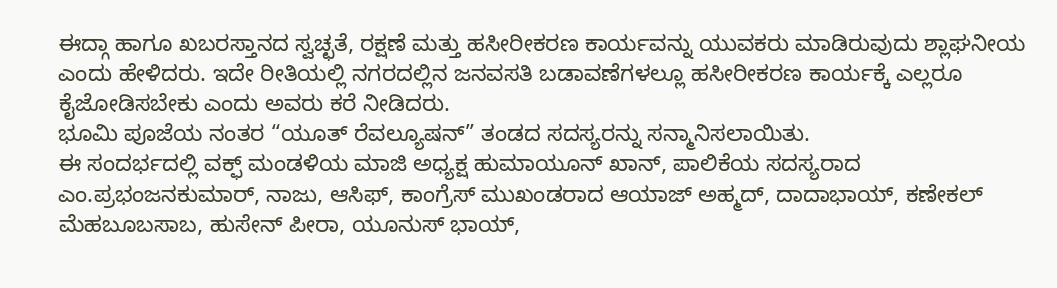ಈದ್ಗಾ ಹಾಗೂ ಖಬರಸ್ತಾನದ ಸ್ವಚ್ಛತೆ, ರಕ್ಷಣೆ ಮತ್ತು ಹಸೀರೀಕರಣ ಕಾರ್ಯವನ್ನು ಯುವಕರು ಮಾಡಿರುವುದು ಶ್ಲಾಘನೀಯ ಎಂದು ಹೇಳಿದರು. ಇದೇ ರೀತಿಯಲ್ಲಿ ನಗರದಲ್ಲಿನ ಜನವಸತಿ ಬಡಾವಣೆಗಳಲ್ಲೂ ಹಸೀರೀಕರಣ ಕಾರ್ಯಕ್ಕೆ ಎಲ್ಲರೂ ಕೈಜೋಡಿಸಬೇಕು ಎಂದು ಅವರು ಕರೆ ನೀಡಿದರು.
ಭೂಮಿ ಪೂಜೆಯ ನಂತರ “ಯೂತ್ ರೆವಲ್ಯೂಷನ್” ತಂಡದ ಸದಸ್ಯರನ್ನು ಸನ್ಮಾನಿಸಲಾಯಿತು.
ಈ ಸಂದರ್ಭದಲ್ಲಿ ವಕ್ಫ್ ಮಂಡಳಿಯ ಮಾಜಿ ಅಧ್ಯಕ್ಷ ಹುಮಾಯೂನ್ ಖಾನ್, ಪಾಲಿಕೆಯ ಸದಸ್ಯರಾದ ಎಂ.ಪ್ರಭಂಜನಕುಮಾರ್, ನಾಜು, ಆಸಿಫ್, ಕಾಂಗ್ರೆಸ್ ಮುಖಂಡರಾದ ಆಯಾಜ್ ಅಹ್ಮದ್, ದಾದಾಭಾಯ್, ಕಣೇಕಲ್ ಮೆಹಬೂಬಸಾಬ, ಹುಸೇನ್ ಪೀರಾ, ಯೂನುಸ್ ಭಾಯ್,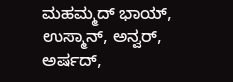ಮಹಮ್ಮದ್ ಭಾಯ್, ಉಸ್ಮಾನ್, ಅನ್ವರ್, ಅರ್ಷದ್,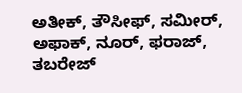ಅತೀಕ್, ತೌಸೀಫ್, ಸಮೀರ್, ಅಫಾಕ್, ನೂರ್, ಫರಾಜ್, ತಬರೇಜ್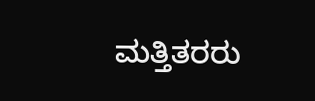ಮತ್ತಿತರರು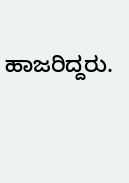ಹಾಜರಿದ್ದರು.